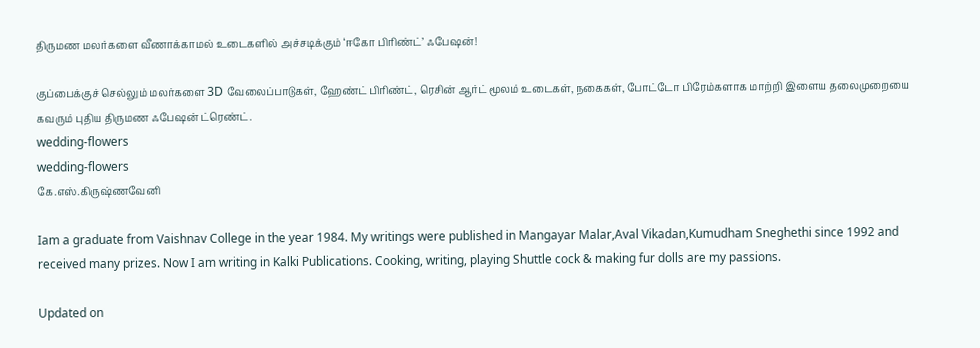திருமண மலர்களை வீணாக்காமல் உடைகளில் அச்சடிக்கும் ‘ஈகோ பிரிண்ட்’ ஃபேஷன்!

குப்பைக்குச் செல்லும் மலர்களை 3D வேலைப்பாடுகள், ஹேண்ட் பிரிண்ட், ரெசின் ஆர்ட் மூலம் உடைகள், நகைகள், போட்டோ பிரேம்களாக மாற்றி இளைய தலைமுறையை கவரும் புதிய திருமண ஃபேஷன் ட்ரெண்ட்.
wedding-flowers
wedding-flowers
கே.எஸ்.கிருஷ்ணவேனி

Iam a graduate from Vaishnav College in the year 1984. My writings were published in Mangayar Malar,Aval Vikadan,Kumudham Sneghethi since 1992 and received many prizes. Now I am writing in Kalki Publications. Cooking, writing, playing Shuttle cock & making fur dolls are my passions.

Updated on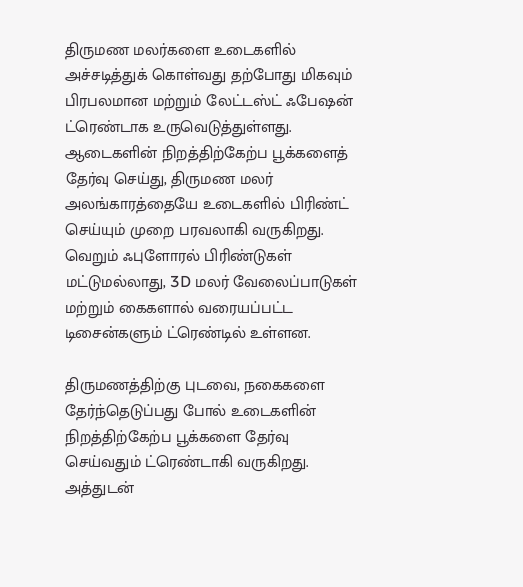திருமண மலர்களை உடைகளில் அச்சடித்துக் கொள்வது தற்போது மிகவும் பிரபலமான மற்றும் லேட்டஸ்ட் ஃபேஷன் ட்ரெண்டாக உருவெடுத்துள்ளது. ஆடைகளின் நிறத்திற்கேற்ப பூக்களைத் தேர்வு செய்து, திருமண மலர் அலங்காரத்தையே உடைகளில் பிரிண்ட் செய்யும் முறை பரவலாகி வருகிறது. வெறும் ஃபுளோரல் பிரிண்டுகள் மட்டுமல்லாது, 3D மலர் வேலைப்பாடுகள் மற்றும் கைகளால் வரையப்பட்ட டிசைன்களும் ட்ரெண்டில் உள்ளன.

திருமணத்திற்கு புடவை, நகைகளை தேர்ந்தெடுப்பது போல் உடைகளின் நிறத்திற்கேற்ப பூக்களை தேர்வு செய்வதும் ட்ரெண்டாகி வருகிறது. அத்துடன்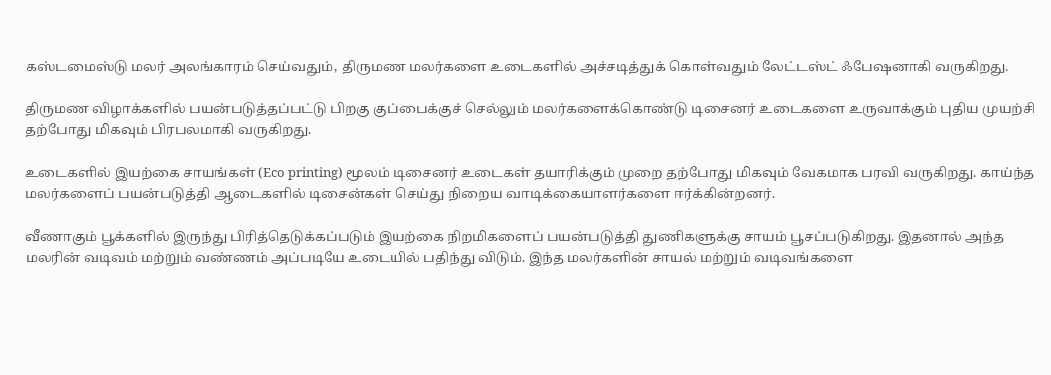கஸ்டமைஸ்டு மலர் அலங்காரம் செய்வதும், திருமண மலர்களை உடைகளில் அச்சடித்துக் கொள்வதும் லேட்டஸ்ட் ஃபேஷனாகி வருகிறது.

திருமண விழாக்களில் பயன்படுத்தப்பட்டு பிறகு குப்பைக்குச் செல்லும் மலர்களைக்கொண்டு டிசைனர் உடைகளை உருவாக்கும் புதிய முயற்சி தற்போது மிகவும் பிரபலமாகி வருகிறது.

உடைகளில் இயற்கை சாயங்கள் (Eco printing) மூலம் டிசைனர் உடைகள் தயாரிக்கும் முறை தற்போது மிகவும் வேகமாக பரவி வருகிறது. காய்ந்த மலர்களைப் பயன்படுத்தி ஆடைகளில் டிசைன்கள் செய்து நிறைய வாடிக்கையாளர்களை ஈர்க்கின்றனர்.

வீணாகும் பூக்களில் இருந்து பிரித்தெடுக்கப்படும் இயற்கை நிறமிகளைப் பயன்படுத்தி துணிகளுக்கு சாயம் பூசப்படுகிறது. இதனால் அந்த மலரின் வடிவம் மற்றும் வண்ணம் அப்படியே உடையில் பதிந்து விடும். இந்த மலர்களின் சாயல் மற்றும் வடிவங்களை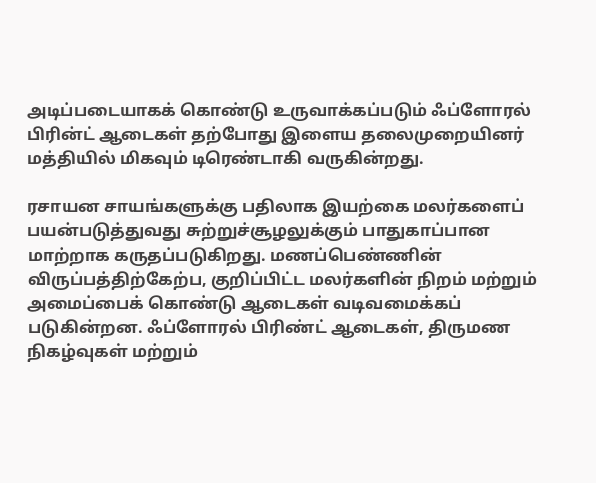அடிப்படையாகக் கொண்டு உருவாக்கப்படும் ஃப்ளோரல் பிரின்ட் ஆடைகள் தற்போது இளைய தலைமுறையினர் மத்தியில் மிகவும் டிரெண்டாகி வருகின்றது.

ரசாயன சாயங்களுக்கு பதிலாக இயற்கை மலர்களைப் பயன்படுத்துவது சுற்றுச்சூழலுக்கும் பாதுகாப்பான மாற்றாக கருதப்படுகிறது. மணப்பெண்ணின் விருப்பத்திற்கேற்ப, குறிப்பிட்ட மலர்களின் நிறம் மற்றும் அமைப்பைக் கொண்டு ஆடைகள் வடிவமைக்கப் படுகின்றன. ஃப்ளோரல் பிரிண்ட் ஆடைகள், திருமண நிகழ்வுகள் மற்றும்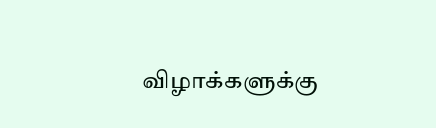விழாக்களுக்கு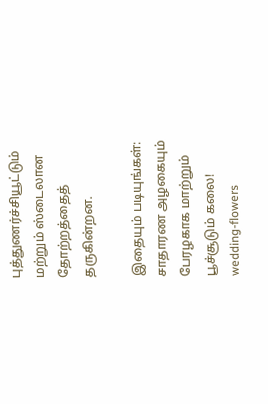புத்துணர்ச்சியூட்டும் மற்றும் ஸ்டைலான தோற்றத்தைத் தருகின்றன.

இதையும் படியுங்கள்:
சாதாரண அழகையும் பேரழகாக மாற்றும் பூச்சூடும் கலை!
wedding-flowers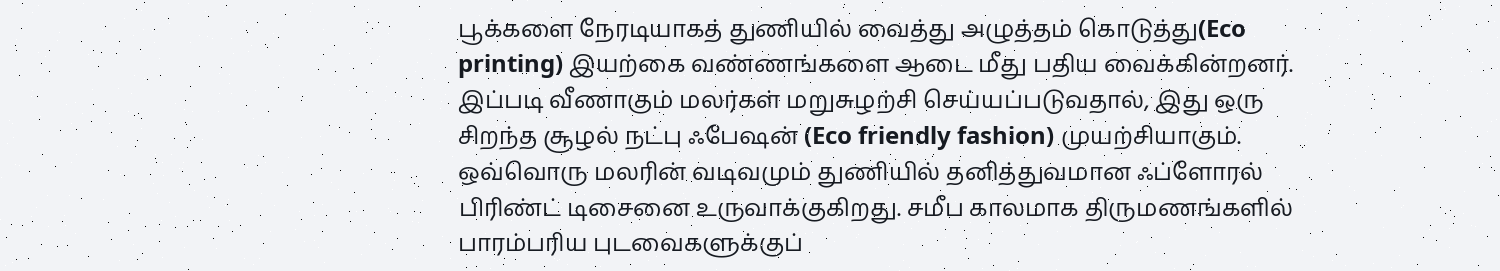பூக்களை நேரடியாகத் துணியில் வைத்து அழுத்தம் கொடுத்து(Eco printing) இயற்கை வண்ணங்களை ஆடை மீது பதிய வைக்கின்றனர். இப்படி வீணாகும் மலர்கள் மறுசுழற்சி செய்யப்படுவதால், இது ஒரு சிறந்த சூழல் நட்பு ஃபேஷன் (Eco friendly fashion) முயற்சியாகும். ஒவ்வொரு மலரின் வடிவமும் துணியில் தனித்துவமான ஃப்ளோரல் பிரிண்ட் டிசைனை உருவாக்குகிறது. சமீப காலமாக திருமணங்களில் பாரம்பரிய புடவைகளுக்குப்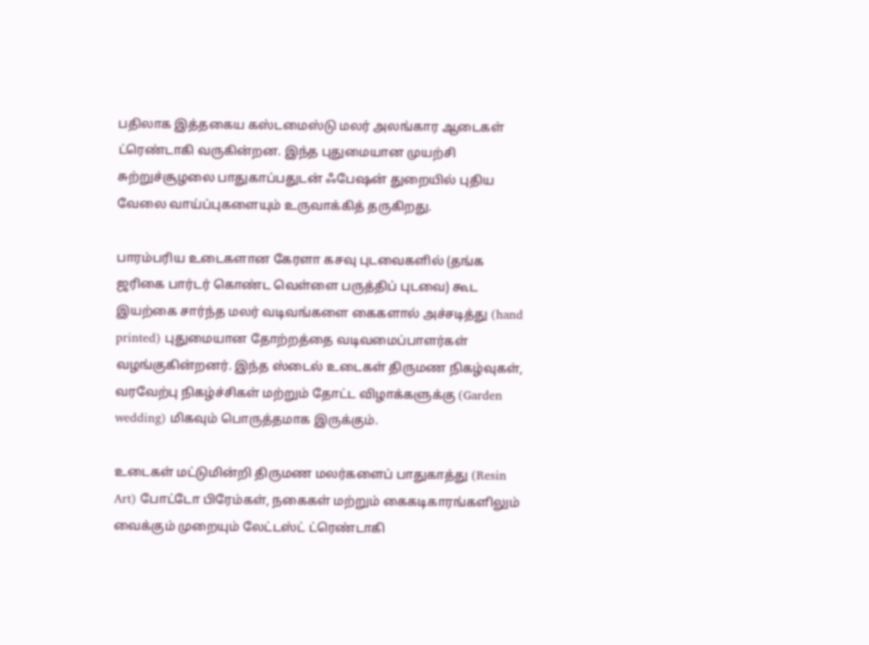பதிலாக இத்தகைய கஸ்டமைஸ்டு மலர் அலங்கார ஆடைகள் ட்ரெண்டாகி வருகின்றன. இந்த புதுமையான முயற்சி சுற்றுச்சூழலை பாதுகாப்பதுடன் ஃபேஷன் துறையில் புதிய வேலை வாய்ப்புகளையும் உருவாக்கித் தருகிறது.

பாரம்பரிய உடைகளான கேரளா கசவு புடவைகளில் (தங்க ஜரிகை பார்டர் கொண்ட வெள்ளை பருத்திப் புடவை) கூட இயற்கை சார்ந்த மலர் வடிவங்களை கைகளால் அச்சடித்து (hand printed) புதுமையான தோற்றத்தை வடிவமைப்பாளர்கள் வழங்குகின்றனர். இந்த ஸ்டைல் உடைகள் திருமண நிகழ்வுகள், வரவேற்பு நிகழ்ச்சிகள் மற்றும் தோட்ட விழாக்களுக்கு (Garden wedding) மிகவும் பொருத்தமாக இருக்கும்.

உடைகள் மட்டுமின்றி திருமண மலர்களைப் பாதுகாத்து (Resin Art) போட்டோ பிரேம்கள், நகைகள் மற்றும் கைகடிகாரங்களிலும் வைக்கும் முறையும் லேட்டஸ்ட் ட்ரெண்டாகி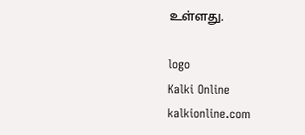உள்ளது.

logo
Kalki Online
kalkionline.com